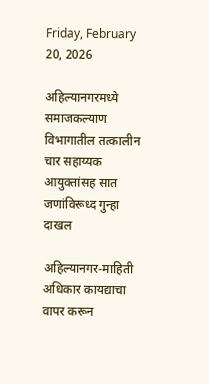Friday, February 20, 2026

अहिल्यानगरमध्ये समाजकल्याण विभागातील तत्कालीन चार सहाय्यक आयुक्तांसह सात जणांविरूध्द गुन्हा दाखल

अहिल्यानगर-माहिती अधिकार कायद्याचा वापर करून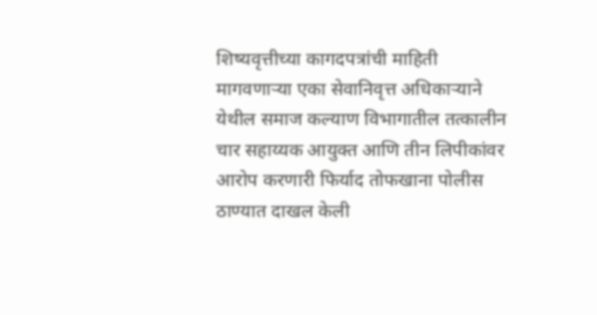शिष्यवृत्तीच्या कागदपत्रांची माहिती मागवणार्‍या एका सेवानिवृत्त अधिकार्‍याने येथील समाज कल्याण विभागातील तत्कालीन चार सहाय्यक आयुक्त आणि तीन लिपीकांवर आरोप करणारी फिर्याद तोफखाना पोलीस ठाण्यात दाखल केली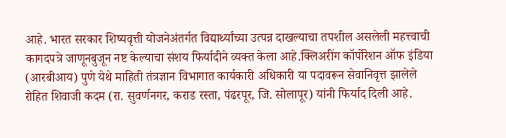आहे. भारत सरकार शिष्यवृत्ती योजनेअंतर्गत विद्यार्थ्यांच्या उत्पन्न दाखल्याचा तपशील असलेली महत्त्वाची कागदपत्रे जाणूनबुजून नष्ट केल्याचा संशय फिर्यादीने व्यक्त केला आहे.क्लिअरींग कॉर्पोरेशन ऑफ इंडिया (आरबीआय) पुणे येथे माहिती तंत्रज्ञान विभागात कार्यकारी अधिकारी या पदावरून सेवानिवृत्त झालेले रोहित शिवाजी कदम (रा. सुवर्णनगर, कराड रस्ता, पंढरपूर, जि. सोलापूर) यांनी फिर्याद दिली आहे.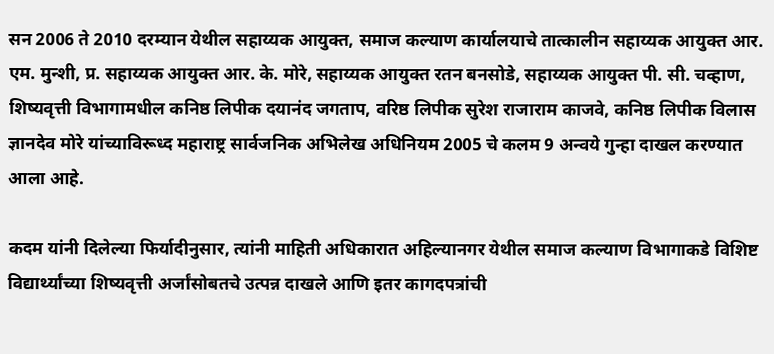सन 2006 ते 2010 दरम्यान येथील सहाय्यक आयुक्त, समाज कल्याण कार्यालयाचे तात्कालीन सहाय्यक आयुक्त आर. एम. मुन्शी, प्र. सहाय्यक आयुक्त आर. के. मोरे, सहाय्यक आयुक्त रतन बनसोडे, सहाय्यक आयुक्त पी. सी. चव्हाण, शिष्यवृत्ती विभागामधील कनिष्ठ लिपीक दयानंद जगताप, वरिष्ठ लिपीक सुरेश राजाराम काजवे, कनिष्ठ लिपीक विलास ज्ञानदेव मोरे यांच्याविरूध्द महाराष्ट्र सार्वजनिक अभिलेख अधिनियम 2005 चे कलम 9 अन्वये गुन्हा दाखल करण्यात आला आहे.

कदम यांनी दिलेल्या फिर्यादीनुसार, त्यांनी माहिती अधिकारात अहिल्यानगर येथील समाज कल्याण विभागाकडे विशिष्ट विद्यार्थ्यांच्या शिष्यवृत्ती अर्जांसोबतचे उत्पन्न दाखले आणि इतर कागदपत्रांची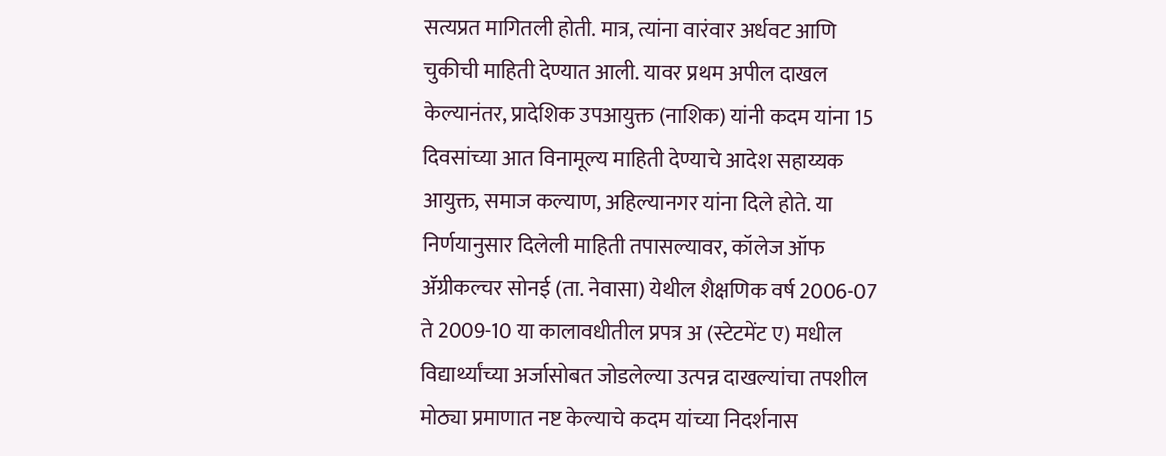सत्यप्रत मागितली होती. मात्र, त्यांना वारंवार अर्धवट आणि चुकीची माहिती देण्यात आली. यावर प्रथम अपील दाखल केल्यानंतर, प्रादेशिक उपआयुक्त (नाशिक) यांनी कदम यांना 15 दिवसांच्या आत विनामूल्य माहिती देण्याचे आदेश सहाय्यक आयुक्त, समाज कल्याण, अहिल्यानगर यांना दिले होते. या निर्णयानुसार दिलेली माहिती तपासल्यावर, कॉलेज ऑफ अ‍ॅग्रीकल्चर सोनई (ता. नेवासा) येथील शैक्षणिक वर्ष 2006-07 ते 2009-10 या कालावधीतील प्रपत्र अ (स्टेटमेंट ए) मधील विद्यार्थ्यांच्या अर्जासोबत जोडलेल्या उत्पन्न दाखल्यांचा तपशील मोठ्या प्रमाणात नष्ट केल्याचे कदम यांच्या निदर्शनास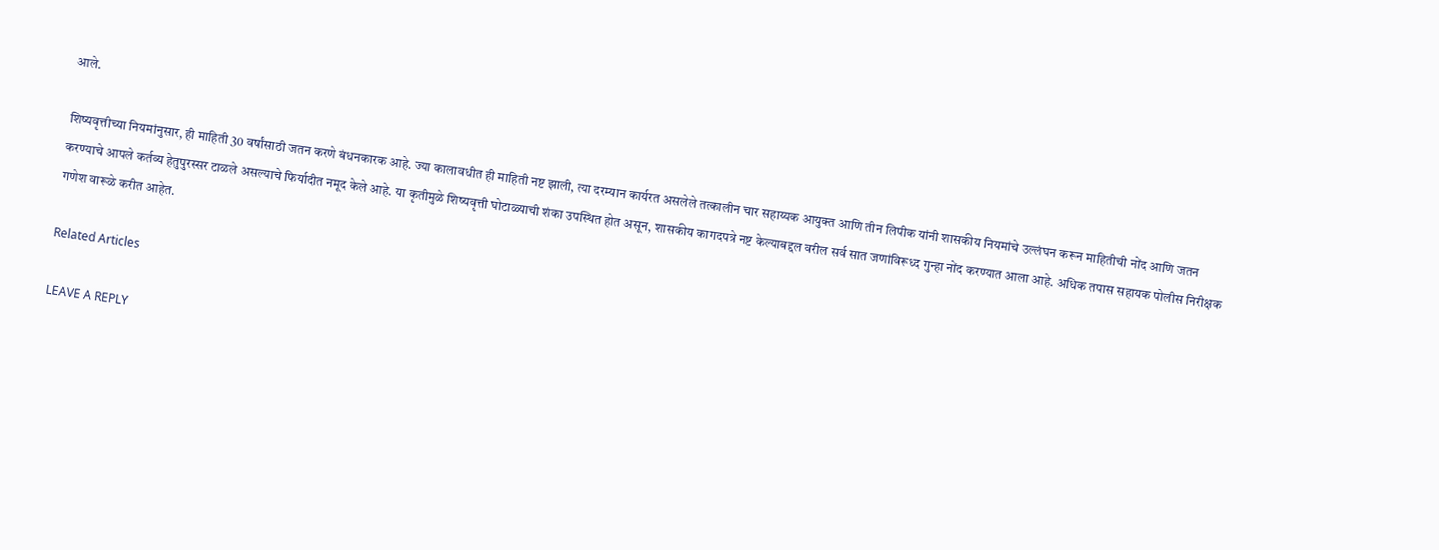आले.

शिष्यवृत्तीच्या नियमांनुसार, ही माहिती 30 वर्षांसाठी जतन करणे बंधनकारक आहे. ज्या कालावधीत ही माहिती नष्ट झाली, त्या दरम्यान कार्यरत असलेले तत्कालीन चार सहाय्यक आयुक्त आणि तीन लिपीक यांनी शासकीय नियमांचे उल्लंघन करून माहितीची नोंद आणि जतन करण्याचे आपले कर्तव्य हेतुपुरस्सर टाळले असल्याचे फिर्यादीत नमूद केले आहे. या कृतीमुळे शिष्यवृत्ती घोटाळ्याची शंका उपस्थित होत असून, शासकीय कागदपत्रे नष्ट केल्याबद्दल वरील सर्व सात जणांविरूध्द गुन्हा नोंद करण्यात आला आहे. अधिक तपास सहायक पोलीस निरीक्षक गणेश वारूळे करीत आहेत.

Related Articles

LEAVE A REPLY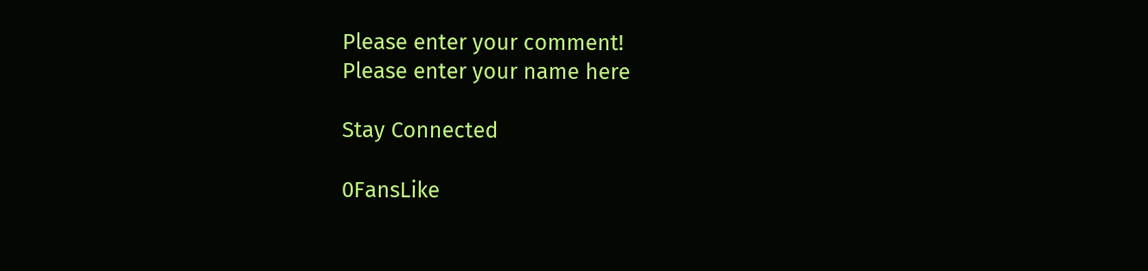Please enter your comment!
Please enter your name here

Stay Connected

0FansLike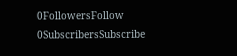0FollowersFollow
0SubscribersSubscribe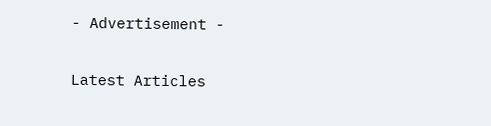- Advertisement -

Latest Articles